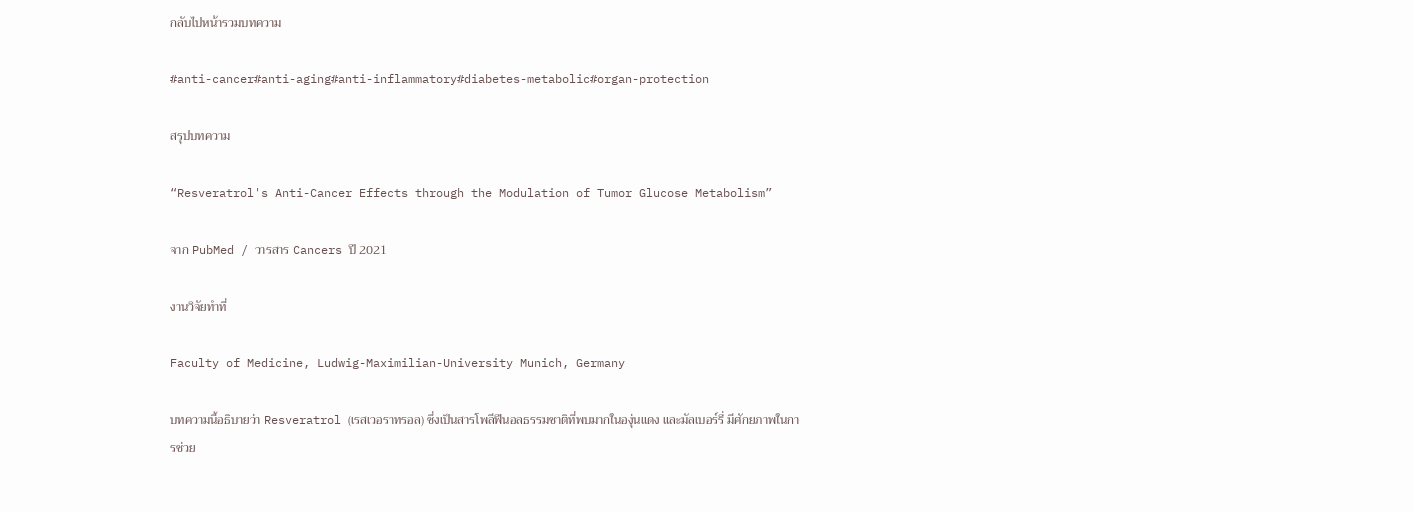กลับไปหน้ารวมบทความ

#anti-cancer#anti-aging#anti-inflammatory#diabetes-metabolic#organ-protection

สรุปบทความ

“Resveratrol's Anti-Cancer Effects through the Modulation of Tumor Glucose Metabolism”

จาก PubMed / วารสาร Cancers ปี 2021

งานวิจัยทำที่

Faculty of Medicine, Ludwig-Maximilian-University Munich, Germany

บทความนี้อธิบายว่า Resveratrol (เรสเวอราทรอล) ซึ่งเป็นสารโพลีฟีนอลธรรมชาติที่พบมากในองุ่นแดง และมัลเบอร์รี่ มีศักยภาพในการช่วย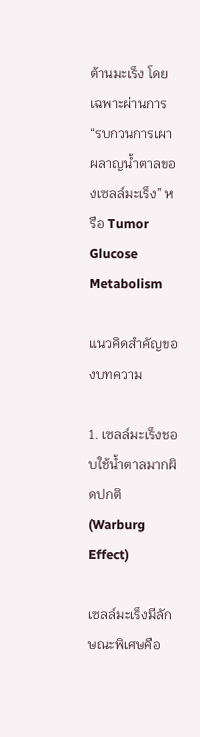ต้านมะเร็ง โดยเฉพาะผ่านการ “รบกวนการเผาผลาญน้ำตาลของเซลล์มะเร็ง” หรือ Tumor Glucose Metabolism

แนวคิดสำคัญของบทความ

1. เซลล์มะเร็งชอบใช้น้ำตาลมากผิดปกติ (Warburg Effect)

เซลล์มะเร็งมีลักษณะพิเศษคือ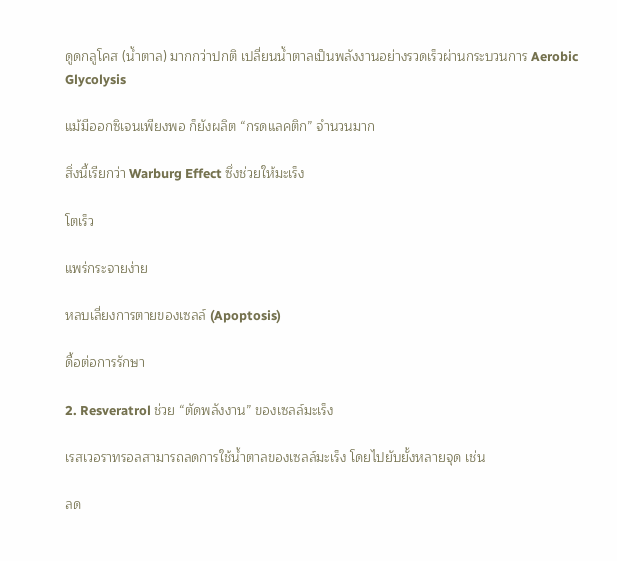ดูดกลูโคส (น้ำตาล) มากกว่าปกติ เปลี่ยนน้ำตาลเป็นพลังงานอย่างรวดเร็วผ่านกระบวนการ Aerobic Glycolysis

แม้มีออกซิเจนเพียงพอ ก็ยังผลิต “กรดแลคติก” จำนวนมาก

สิ่งนี้เรียกว่า Warburg Effect ซึ่งช่วยให้มะเร็ง

โตเร็ว

แพร่กระจายง่าย

หลบเลี่ยงการตายของเซลล์ (Apoptosis)

ดื้อต่อการรักษา

2. Resveratrol ช่วย “ตัดพลังงาน” ของเซลล์มะเร็ง

เรสเวอราทรอลสามารถลดการใช้น้ำตาลของเซลล์มะเร็ง โดยไปยับยั้งหลายจุด เช่น

ลด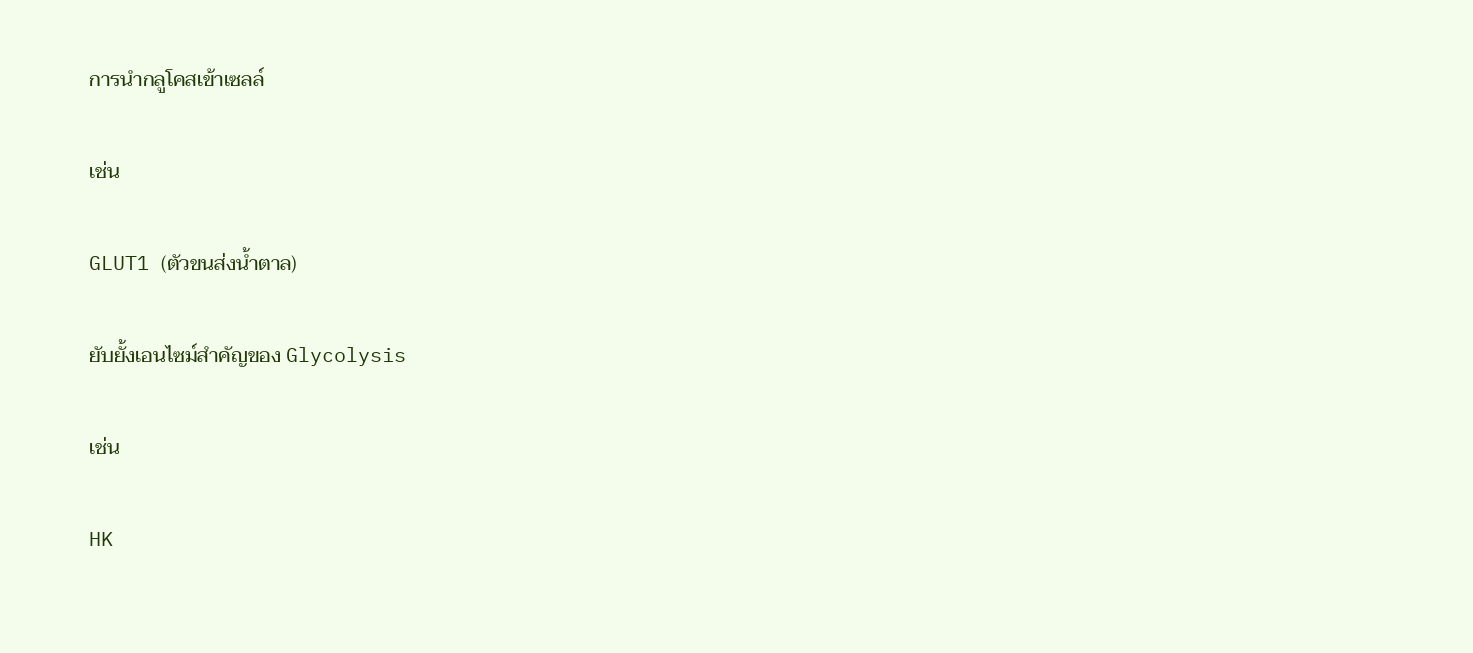การนำกลูโคสเข้าเซลล์

เช่น

GLUT1 (ตัวขนส่งน้ำตาล)

ยับยั้งเอนไซม์สำคัญของ Glycolysis

เช่น

HK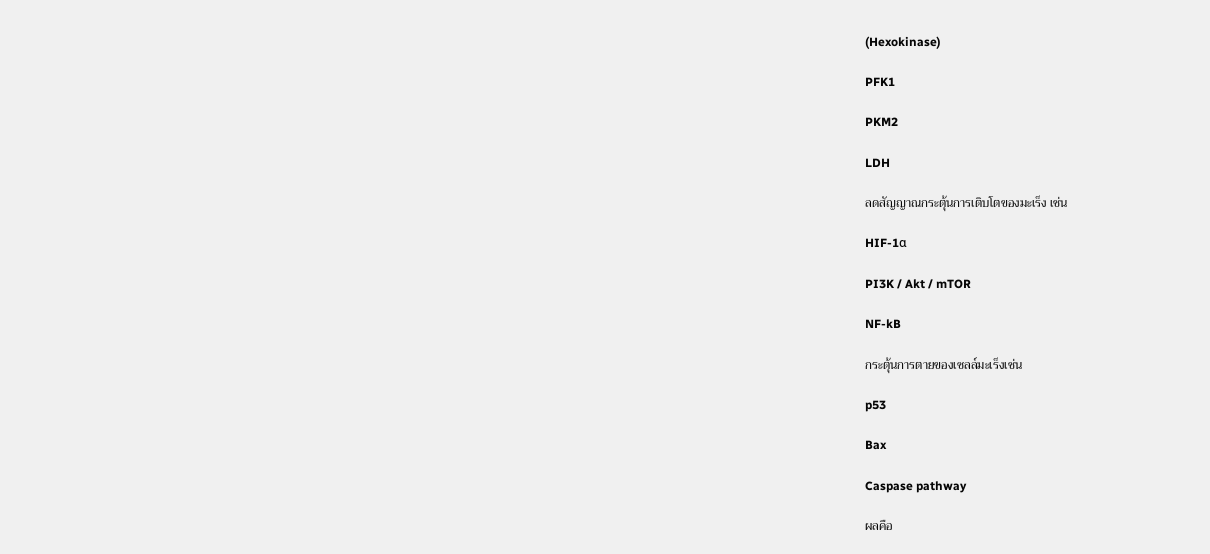(Hexokinase)

PFK1

PKM2

LDH

ลดสัญญาณกระตุ้นการเติบโตของมะเร็ง เช่น

HIF-1α

PI3K / Akt / mTOR

NF-kB

กระตุ้นการตายของเซลล์มะเร็งเช่น

p53

Bax

Caspase pathway

ผลคือ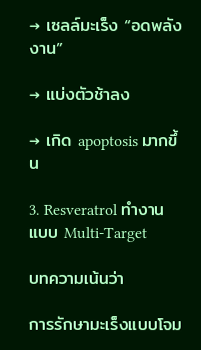→ เซลล์มะเร็ง “อดพลังงาน”

→ แบ่งตัวช้าลง

→ เกิด apoptosis มากขึ้น

3. Resveratrol ทำงานแบบ Multi-Target

บทความเน้นว่า

การรักษามะเร็งแบบโจม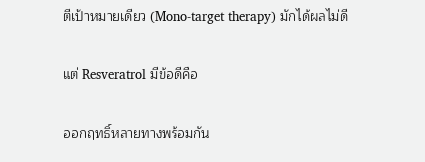ตีเป้าหมายเดียว (Mono-target therapy) มักได้ผลไม่ดี

แต่ Resveratrol มีข้อดีคือ

ออกฤทธิ์หลายทางพร้อมกัน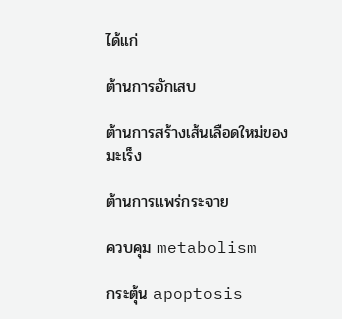ได้แก่

ต้านการอักเสบ

ต้านการสร้างเส้นเลือดใหม่ของมะเร็ง

ต้านการแพร่กระจาย

ควบคุม metabolism

กระตุ้น apoptosis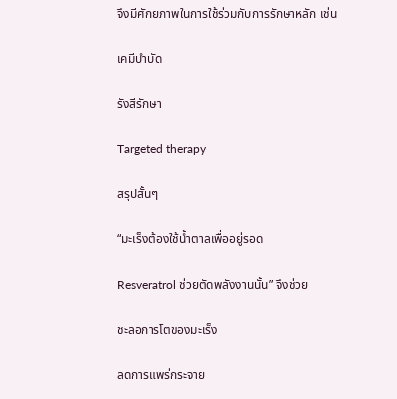จึงมีศักยภาพในการใช้ร่วมกับการรักษาหลัก เช่น

เคมีบำบัด

รังสีรักษา

Targeted therapy

สรุปสั้นๆ

“มะเร็งต้องใช้น้ำตาลเพื่ออยู่รอด

Resveratrol ช่วยตัดพลังงานนั้น” จึงช่วย

ชะลอการโตของมะเร็ง

ลดการแพร่กระจาย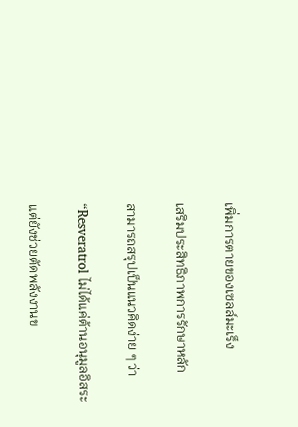เพิ่มการตายของเซลล์มะเร็ง

เสริมประสิทธิภาพการรักษาหลัก

สามารถสรุปเป็นแนวคิดง่าย ๆ ว่า

“Resveratrol ไม่ได้แค่ต้านอนุมูลอิสระ

แต่ยังช่วยตัดพลังงานข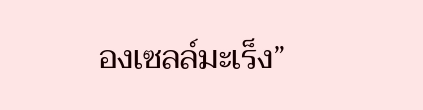องเซลล์มะเร็ง”